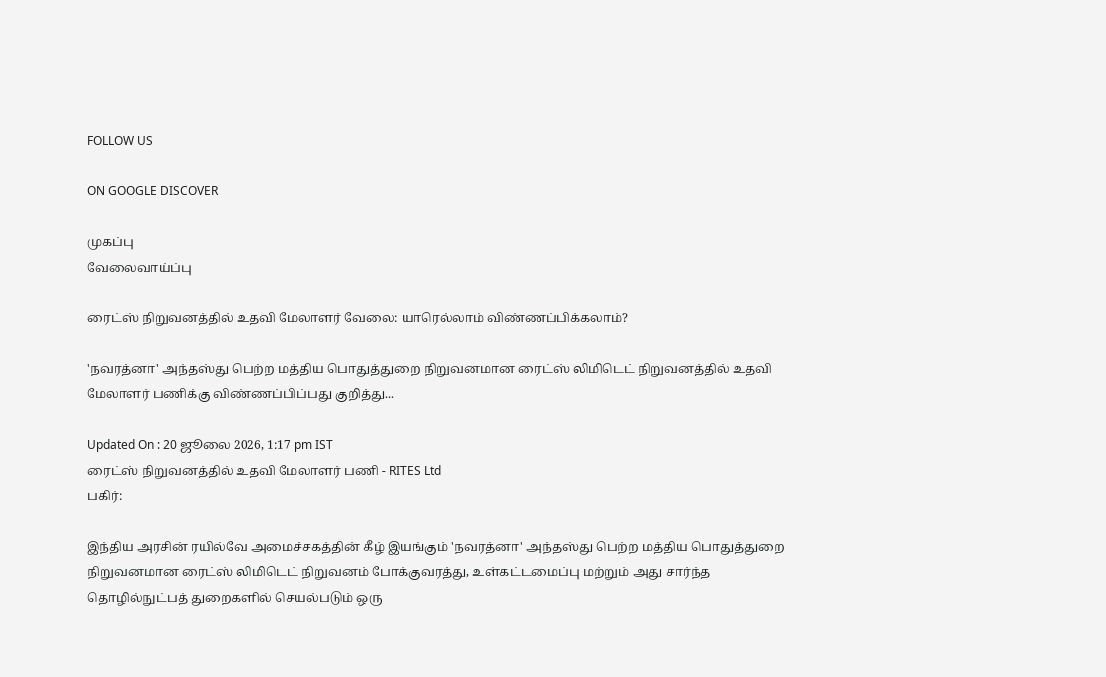FOLLOW US

ON GOOGLE DISCOVER

முகப்பு
வேலைவாய்ப்பு

ரைட்ஸ் நிறுவனத்தில் உதவி மேலாளர் வேலை: யாரெல்லாம் விண்ணப்பிக்கலாம்?

'நவரத்னா' அந்தஸ்து பெற்ற மத்திய பொதுத்துறை நிறுவனமான ரைட்ஸ் லிமிடெட் நிறுவனத்தில் உதவி மேலாளர் பணிக்கு விண்ணப்பிப்பது குறித்து...

Updated On : 20 ஜூலை 2026, 1:17 pm IST
ரைட்ஸ் நிறுவனத்தில் உதவி மேலாளர் பணி - RITES Ltd
பகிர்:

இந்திய அரசின் ரயில்வே அமைச்சகத்தின் கீழ் இயங்கும் 'நவரத்னா' அந்தஸ்து பெற்ற மத்திய பொதுத்துறை நிறுவனமான ரைட்ஸ் லிமிடெட் நிறுவனம் போக்குவரத்து, உள்கட்டமைப்பு மற்றும் அது சார்ந்த தொழில்நுட்பத் துறைகளில் செயல்படும் ஒரு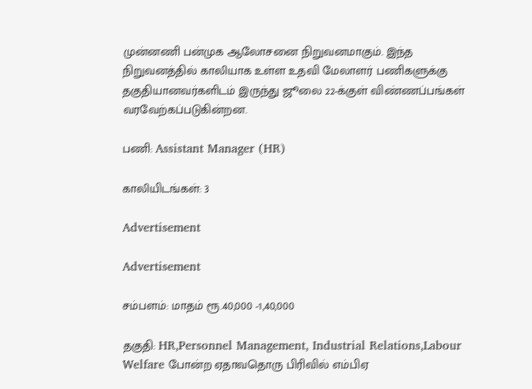முன்னணி பன்முக ஆலோசனை நிறுவனமாகும். இந்த நிறுவனத்தில் காலியாக உள்ள உதவி மேலாளர் பணிகளுக்கு தகுதியானவர்களிடம் இருந்து ஜூலை 22-க்குள் விண்ணப்பங்கள் வரவேற்கப்படுகின்றன.

பணி: Assistant Manager (HR)

காலியிடங்கள்: 3

Advertisement

Advertisement

சம்பளம்: மாதம் ரூ.40,000 -1,40,000

தகுதி: HR,Personnel Management, Industrial Relations,Labour Welfare போன்ற ஏதாவதொரு பிரிவில் எம்பிஏ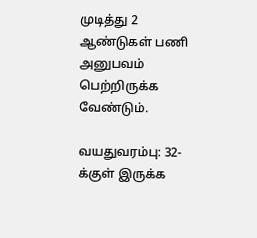முடித்து 2 ஆண்டுகள் பணி அனுபவம் பெற்றிருக்க வேண்டும்.

வயதுவரம்பு: 32-க்குள் இருக்க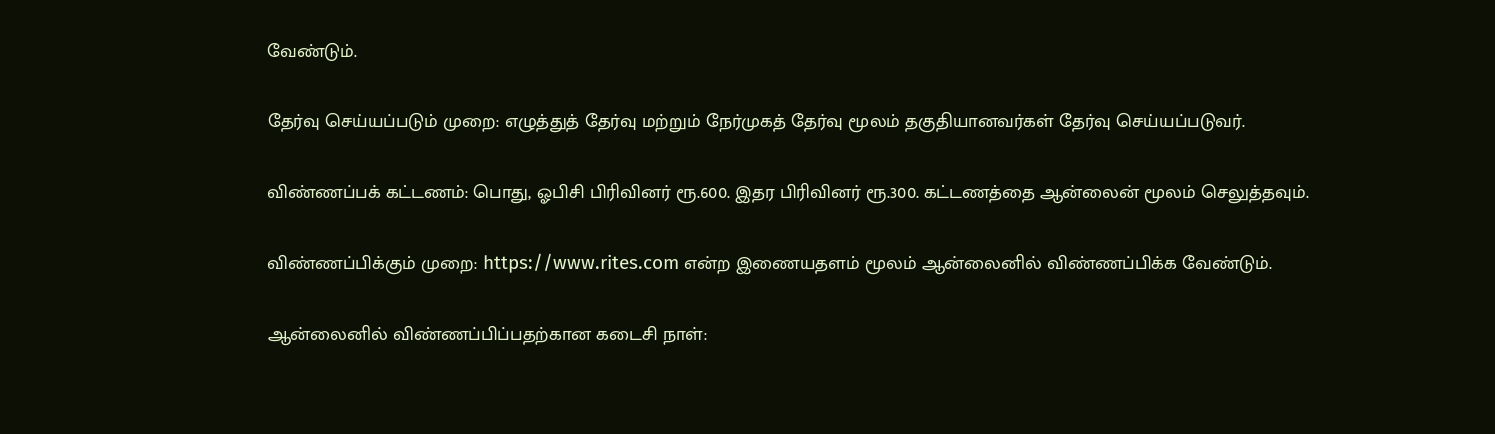வேண்டும்.

தேர்வு செய்யப்படும் முறை: எழுத்துத் தேர்வு மற்றும் நேர்முகத் தேர்வு மூலம் தகுதியானவர்கள் தேர்வு செய்யப்படுவர்.

விண்ணப்பக் கட்டணம்: பொது, ஓபிசி பிரிவினர் ரூ.600. இதர பிரிவினர் ரூ.300. கட்டணத்தை ஆன்லைன் மூலம் செலுத்தவும்.

விண்ணப்பிக்கும் முறை: https://www.rites.com என்ற இணையதளம் மூலம் ஆன்லைனில் விண்ணப்பிக்க வேண்டும்.

ஆன்லைனில் விண்ணப்பிப்பதற்கான கடைசி நாள்: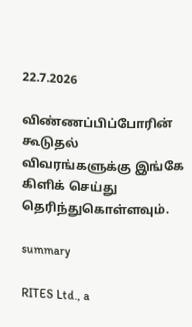22.7.2026

விண்ணப்பிப்போரின் கூடுதல் விவரங்களுக்கு இங்கே கிளிக் செய்து தெரிந்துகொள்ளவும்.

summary

RITES Ltd., a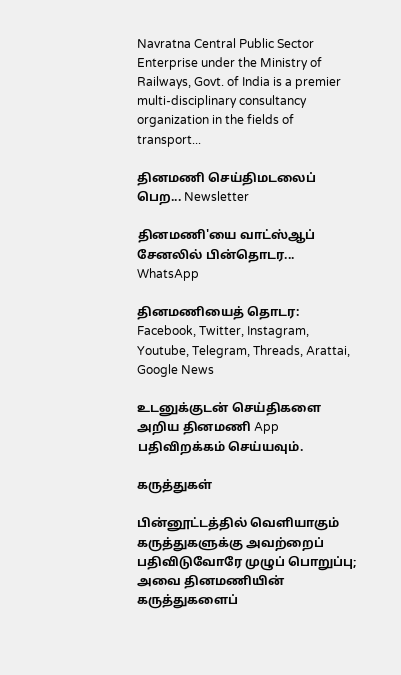Navratna Central Public Sector Enterprise under the Ministry of Railways, Govt. of India is a premier multi-disciplinary consultancy organization in the fields of transport...

தினமணி செய்திமடலைப் பெற... Newsletter

தினமணி'யை வாட்ஸ்ஆப் சேனலில் பின்தொடர... WhatsApp

தினமணியைத் தொடர: Facebook, Twitter, Instagram, Youtube, Telegram, Threads, Arattai, Google News

உடனுக்குடன் செய்திகளை அறிய தினமணி App பதிவிறக்கம் செய்யவும்.

கருத்துகள்

பின்னூட்டத்தில் வெளியாகும் கருத்துகளுக்கு அவற்றைப் பதிவிடுவோரே முழுப் பொறுப்பு; அவை தினமணியின் கருத்துகளைப்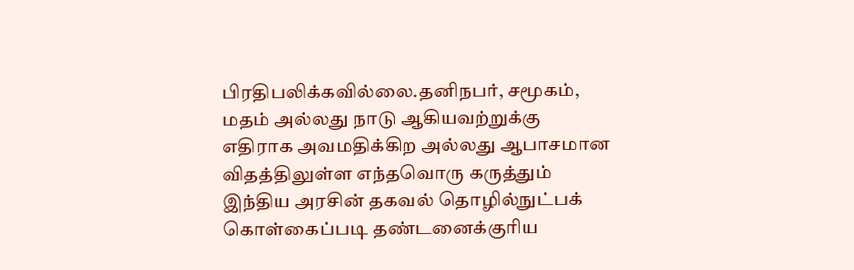பிரதிபலிக்கவில்லை.தனிநபர், சமூகம், மதம் அல்லது நாடு ஆகியவற்றுக்கு எதிராக அவமதிக்கிற அல்லது ஆபாசமான விதத்திலுள்ள எந்தவொரு கருத்தும் இந்திய அரசின் தகவல் தொழில்நுட்பக் கொள்கைப்படி தண்டனைக்குரிய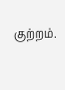குற்றம்.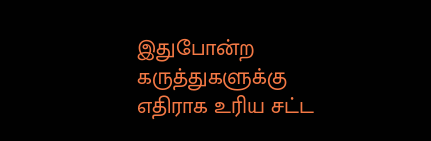இதுபோன்ற கருத்துகளுக்கு எதிராக உரிய சட்ட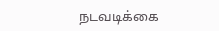நடவடிக்கை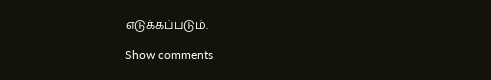எடுக்கப்படும்.

Show comments